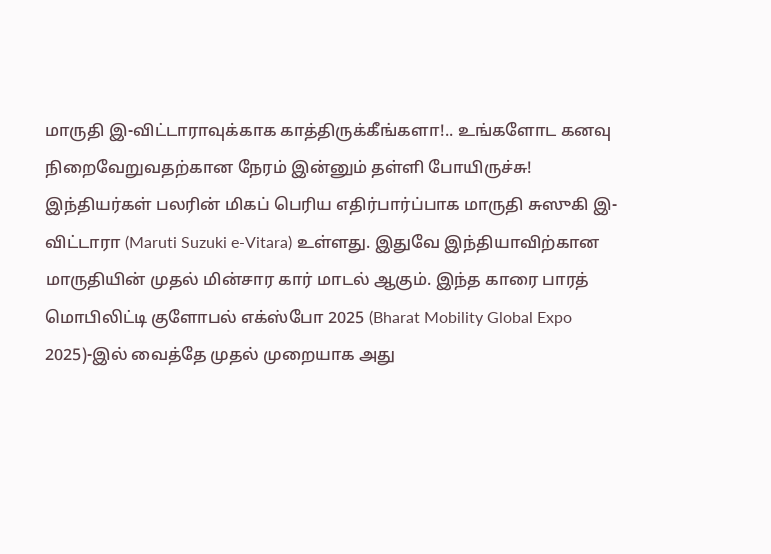மாருதி இ-விட்டாராவுக்காக காத்திருக்கீங்களா!.. உங்களோட கனவு நிறைவேறுவதற்கான நேரம் இன்னும் தள்ளி போயிருச்சு!
இந்தியர்கள் பலரின் மிகப் பெரிய எதிர்பார்ப்பாக மாருதி சுஸுகி இ-விட்டாரா (Maruti Suzuki e-Vitara) உள்ளது. இதுவே இந்தியாவிற்கான மாருதியின் முதல் மின்சார கார் மாடல் ஆகும். இந்த காரை பாரத் மொபிலிட்டி குளோபல் எக்ஸ்போ 2025 (Bharat Mobility Global Expo 2025)-இல் வைத்தே முதல் முறையாக அது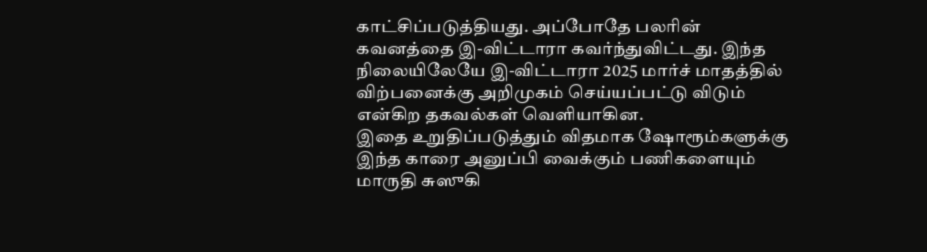காட்சிப்படுத்தியது. அப்போதே பலரின் கவனத்தை இ-விட்டாரா கவர்ந்துவிட்டது. இந்த நிலையிலேயே இ-விட்டாரா 2025 மார்ச் மாதத்தில் விற்பனைக்கு அறிமுகம் செய்யப்பட்டு விடும் என்கிற தகவல்கள் வெளியாகின.
இதை உறுதிப்படுத்தும் விதமாக ஷோரூம்களுக்கு இந்த காரை அனுப்பி வைக்கும் பணிகளையும் மாருதி சுஸுகி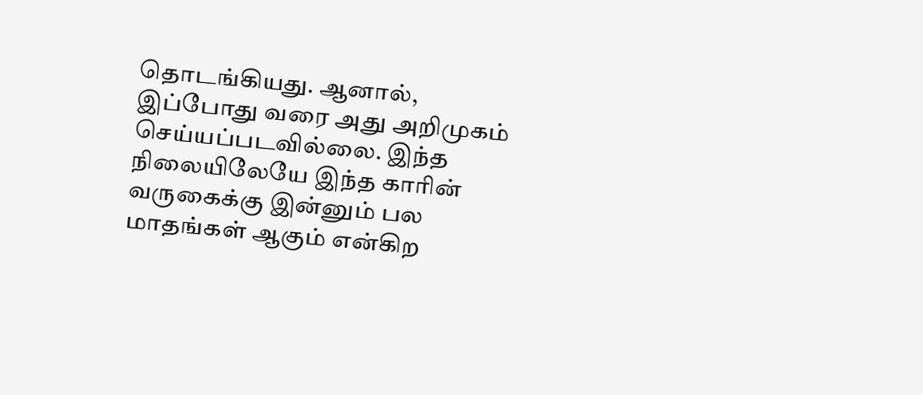தொடங்கியது. ஆனால், இப்போது வரை அது அறிமுகம் செய்யப்படவில்லை. இந்த நிலையிலேயே இந்த காரின் வருகைக்கு இன்னும் பல மாதங்கள் ஆகும் என்கிற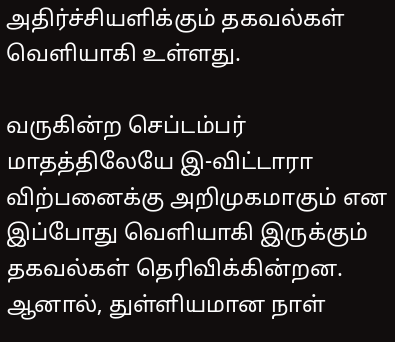அதிர்ச்சியளிக்கும் தகவல்கள் வெளியாகி உள்ளது.

வருகின்ற செப்டம்பர் மாதத்திலேயே இ-விட்டாரா விற்பனைக்கு அறிமுகமாகும் என இப்போது வெளியாகி இருக்கும் தகவல்கள் தெரிவிக்கின்றன. ஆனால், துள்ளியமான நாள்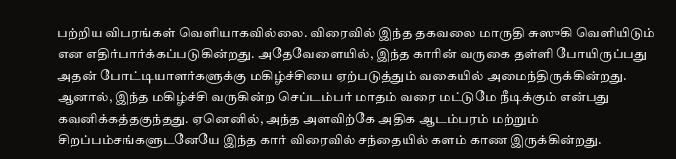பற்றிய விபரங்கள் வெளியாகவில்லை. விரைவில் இந்த தகவலை மாருதி சுஸுகி வெளியிடும் என எதிர்பார்க்கப்படுகின்றது. அதேவேளையில், இந்த காரின் வருகை தள்ளி போயிருப்பது அதன் போட்டியாளர்களுக்கு மகிழ்ச்சியை ஏற்படுத்தும் வகையில் அமைந்திருக்கின்றது.
ஆனால், இந்த மகிழ்ச்சி வருகின்ற செப்டம்பர் மாதம் வரை மட்டுமே நீடிக்கும் என்பது கவனிக்கத்தகுந்தது. ஏனெனில், அந்த அளவிற்கே அதிக ஆடம்பரம் மற்றும் சிறப்பம்சங்களுடனேயே இந்த கார் விரைவில் சந்தையில் களம் காண இருக்கின்றது.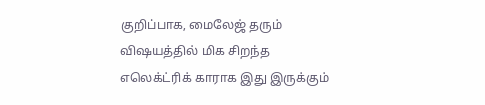குறிப்பாக, மைலேஜ் தரும் விஷயத்தில் மிக சிறந்த எலெக்ட்ரிக் காராக இது இருக்கும்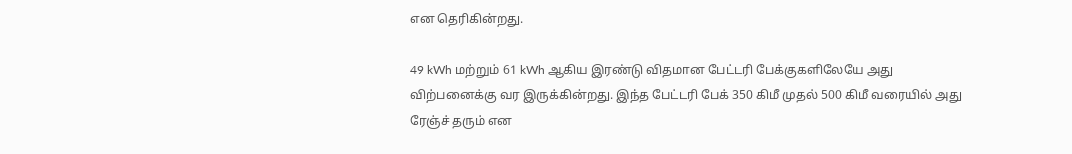என தெரிகின்றது.

49 kWh மற்றும் 61 kWh ஆகிய இரண்டு விதமான பேட்டரி பேக்குகளிலேயே அது விற்பனைக்கு வர இருக்கின்றது. இந்த பேட்டரி பேக் 350 கிமீ முதல் 500 கிமீ வரையில் அது ரேஞ்ச் தரும் என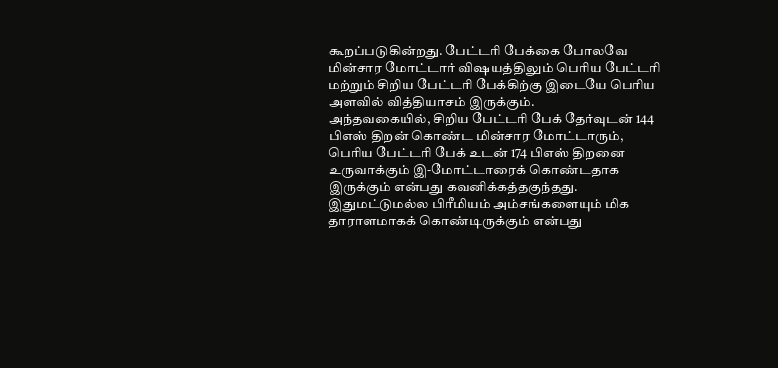கூறப்படுகின்றது. பேட்டரி பேக்கை போலவே மின்சார மோட்டார் விஷயத்திலும் பெரிய பேட்டரி மற்றும் சிறிய பேட்டரி பேக்கிற்கு இடையே பெரிய அளவில் வித்தியாசம் இருக்கும்.
அந்தவகையில், சிறிய பேட்டரி பேக் தேர்வுடன் 144 பிஎஸ் திறன் கொண்ட மின்சார மோட்டாரும், பெரிய பேட்டரி பேக் உடன் 174 பிஎஸ் திறனை உருவாக்கும் இ-மோட்டாரைக் கொண்டதாக இருக்கும் என்பது கவனிக்கத்தகுந்தது. இதுமட்டுமல்ல பிரீமியம் அம்சங்களையும் மிக தாராளமாகக் கொண்டிருக்கும் என்பது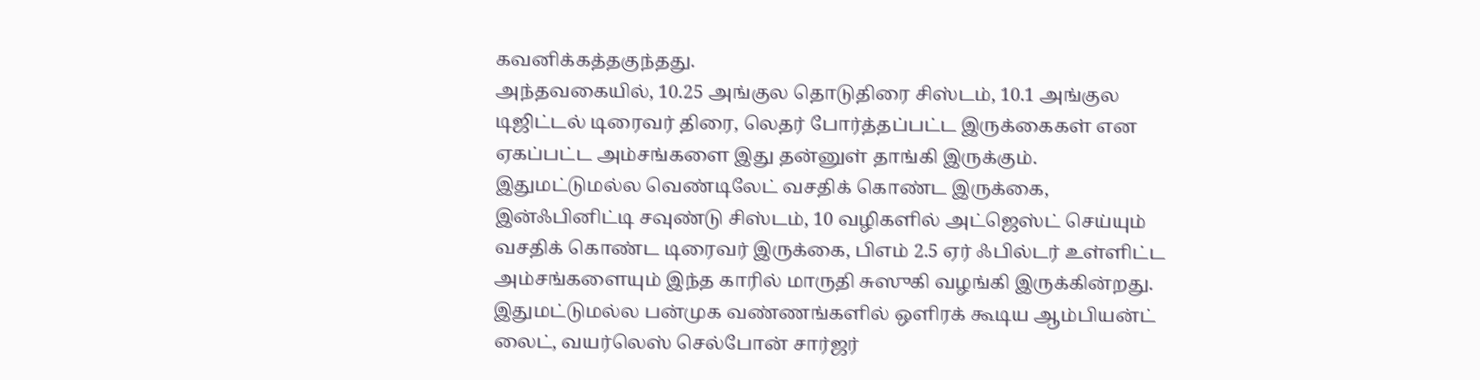கவனிக்கத்தகுந்தது.
அந்தவகையில், 10.25 அங்குல தொடுதிரை சிஸ்டம், 10.1 அங்குல டிஜிட்டல் டிரைவர் திரை, லெதர் போர்த்தப்பட்ட இருக்கைகள் என ஏகப்பட்ட அம்சங்களை இது தன்னுள் தாங்கி இருக்கும். இதுமட்டுமல்ல வெண்டிலேட் வசதிக் கொண்ட இருக்கை, இன்ஃபினிட்டி சவுண்டு சிஸ்டம், 10 வழிகளில் அட்ஜெஸ்ட் செய்யும் வசதிக் கொண்ட டிரைவர் இருக்கை, பிஎம் 2.5 ஏர் ஃபில்டர் உள்ளிட்ட அம்சங்களையும் இந்த காரில் மாருதி சுஸுகி வழங்கி இருக்கின்றது.
இதுமட்டுமல்ல பன்முக வண்ணங்களில் ஒளிரக் கூடிய ஆம்பியன்ட் லைட், வயர்லெஸ் செல்போன் சார்ஜர்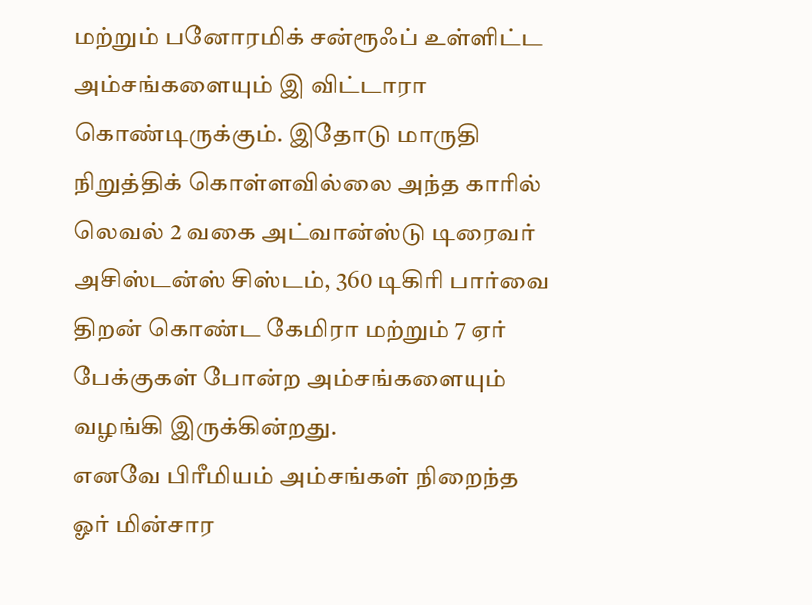மற்றும் பனோரமிக் சன்ரூஃப் உள்ளிட்ட அம்சங்களையும் இ விட்டாரா கொண்டிருக்கும். இதோடு மாருதி நிறுத்திக் கொள்ளவில்லை அந்த காரில் லெவல் 2 வகை அட்வான்ஸ்டு டிரைவர் அசிஸ்டன்ஸ் சிஸ்டம், 360 டிகிரி பார்வை திறன் கொண்ட கேமிரா மற்றும் 7 ஏர் பேக்குகள் போன்ற அம்சங்களையும் வழங்கி இருக்கின்றது.
எனவே பிரீமியம் அம்சங்கள் நிறைந்த ஓர் மின்சார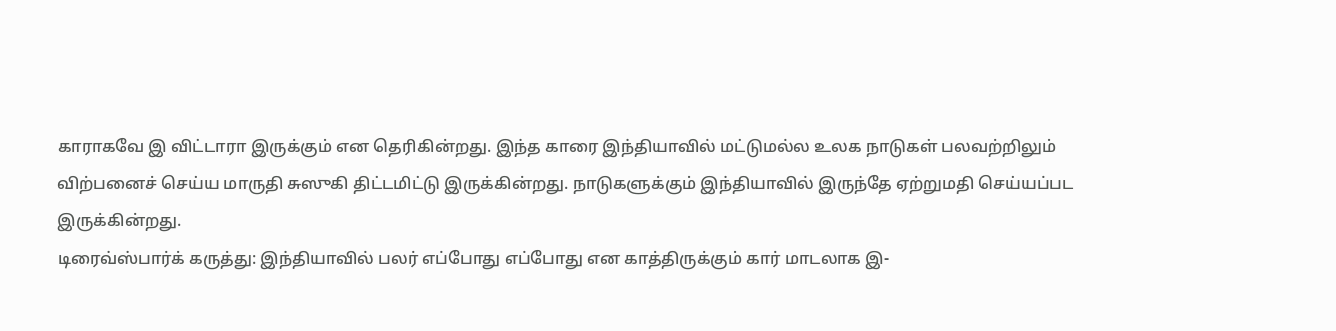காராகவே இ விட்டாரா இருக்கும் என தெரிகின்றது. இந்த காரை இந்தியாவில் மட்டுமல்ல உலக நாடுகள் பலவற்றிலும் விற்பனைச் செய்ய மாருதி சுஸுகி திட்டமிட்டு இருக்கின்றது. நாடுகளுக்கும் இந்தியாவில் இருந்தே ஏற்றுமதி செய்யப்பட இருக்கின்றது.
டிரைவ்ஸ்பார்க் கருத்து: இந்தியாவில் பலர் எப்போது எப்போது என காத்திருக்கும் கார் மாடலாக இ-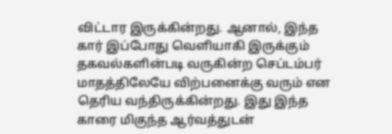விட்டார இருக்கின்றது. ஆனால், இந்த கார் இப்போது வெளியாகி இருக்கும் தகவல்களின்படி வருகின்ற செப்டம்பர் மாதத்திலேயே விற்பனைக்கு வரும் என தெரிய வந்திருக்கின்றது. இது இந்த காரை மிகுந்த ஆர்வத்துடன்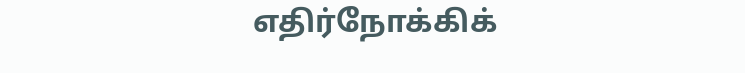எதிர்நோக்கிக்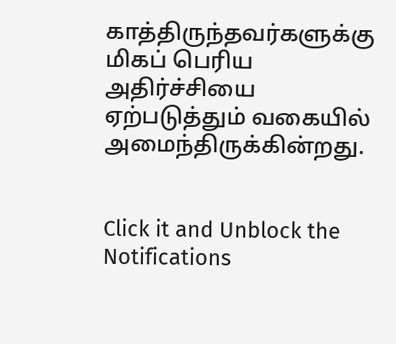காத்திருந்தவர்களுக்கு மிகப் பெரிய அதிர்ச்சியை ஏற்படுத்தும் வகையில் அமைந்திருக்கின்றது.


Click it and Unblock the Notifications